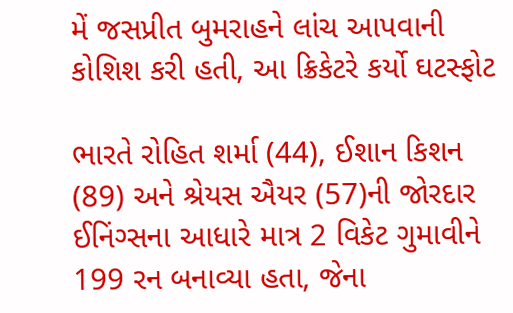મેં જસપ્રીત બુમરાહને લાંચ આપવાની કોશિશ કરી હતી, આ ક્રિકેટરે કર્યો ઘટસ્ફોટ

ભારતે રોહિત શર્મા (44), ઈશાન કિશન (89) અને શ્રેયસ ઐયર (57)ની જોરદાર ઈનિંગ્સના આધારે માત્ર 2 વિકેટ ગુમાવીને 199 રન બનાવ્યા હતા, જેના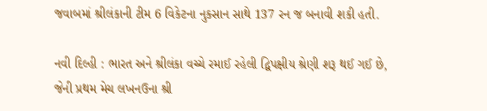જવાબમાં શ્રીલંકાની ટીમ 6 વિકેટના નુકસાન સાથે 137 રન જ બનાવી શકી હતી.

નવી દિલ્હી : ભારત અને શ્રીલંકા વચ્ચે રમાઈ રહેલી દ્વિપક્ષીય શ્રેણી શરૂ થઈ ગઈ છે, જેની પ્રથમ મેચ લખનઉના શ્રી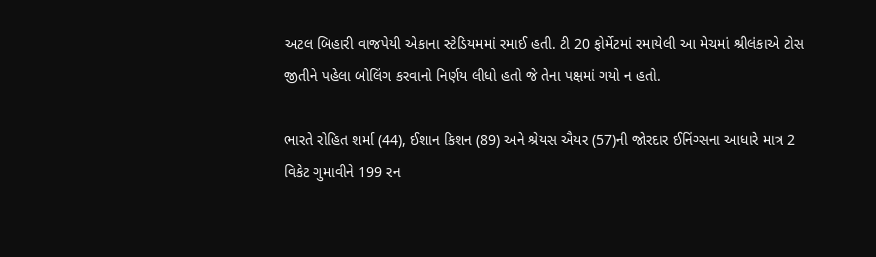અટલ બિહારી વાજપેયી એકાના સ્ટેડિયમમાં રમાઈ હતી. ટી 20 ફોર્મેટમાં રમાયેલી આ મેચમાં શ્રીલંકાએ ટોસ જીતીને પહેલા બોલિંગ કરવાનો નિર્ણય લીધો હતો જે તેના પક્ષમાં ગયો ન હતો.

ભારતે રોહિત શર્મા (44), ઈશાન કિશન (89) અને શ્રેયસ ઐયર (57)ની જોરદાર ઈનિંગ્સના આધારે માત્ર 2 વિકેટ ગુમાવીને 199 રન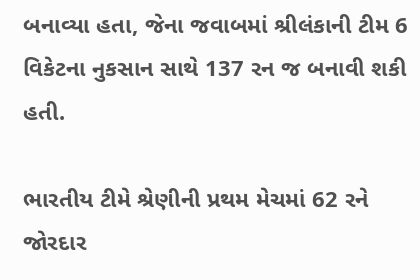બનાવ્યા હતા, જેના જવાબમાં શ્રીલંકાની ટીમ 6 વિકેટના નુકસાન સાથે 137 રન જ બનાવી શકી હતી.

ભારતીય ટીમે શ્રેણીની પ્રથમ મેચમાં 62 રને જોરદાર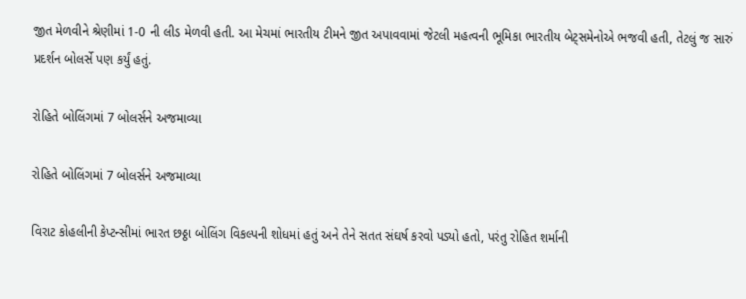જીત મેળવીને શ્રેણીમાં 1-0 ની લીડ મેળવી હતી. આ મેચમાં ભારતીય ટીમને જીત અપાવવામાં જેટલી મહત્વની ભૂમિકા ભારતીય બેટ્સમેનોએ ભજવી હતી, તેટલું જ સારું પ્રદર્શન બોલર્સે પણ કર્યું હતું.

રોહિતે બોલિંગમાં 7 બોલર્સને અજમાવ્યા

રોહિતે બોલિંગમાં 7 બોલર્સને અજમાવ્યા

વિરાટ કોહલીની કેપ્ટન્સીમાં ભારત છઠ્ઠા બોલિંગ વિકલ્પની શોધમાં હતું અને તેને સતત સંઘર્ષ કરવો પડ્યો હતો, પરંતુ રોહિત શર્માની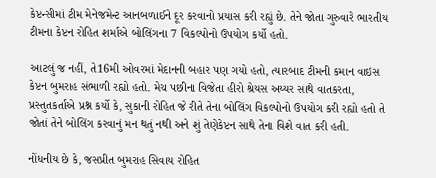કેપ્ટન્સીમાં ટીમ મેનેજમેન્ટ આનબળાઈને દૂર કરવાનો પ્રયાસ કરી રહ્યું છે. તેને જોતા ગુરુવારે ભારતીય ટીમના કેપ્ટન રોહિત શર્માએ બોલિંગના 7 વિકલ્પોનો ઉપયોગ કર્યો હતો.

આટલું જ નહીં, તે16મી ઓવરમાં મેદાનની બહાર પણ ગયો હતો, ત્યારબાદ ટીમની કમાન વાઇસ કેપ્ટન બુમરાહ સંભાળી રહ્યો હતો. મેચ પછીના વિજેતા હીરો શ્રેયસ અય્યર સાથે વાતકરતા, પ્રસ્તુતકર્તાએ પ્રશ્ન કર્યો કે, સુકાની રોહિત જે રીતે તેના બોલિંગ વિકલ્પોનો ઉપયોગ કરી રહ્યો હતો તે જોતાં તેને બોલિંગ કરવાનું મન થતું નથી અને શું તેણેકેપ્ટન સાથે તેના વિશે વાત કરી હતી.

નોંધનીય છે કે, જસપ્રીત બુમરાહ સિવાય રોહિત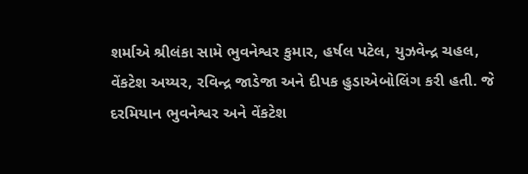શર્માએ શ્રીલંકા સામે ભુવનેશ્વર કુમાર, હર્ષલ પટેલ, યુઝવેન્દ્ર ચહલ, વેંકટેશ અય્યર, રવિન્દ્ર જાડેજા અને દીપક હુડાએબોલિંગ કરી હતી. જે દરમિયાન ભુવનેશ્વર અને વેંકટેશ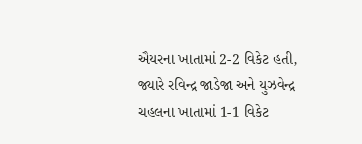ઐયરના ખાતામાં 2-2 વિકેટ હતી, જ્યારે રવિન્દ્ર જાડેજા અને યુઝવેન્દ્ર ચહલના ખાતામાં 1-1 વિકેટ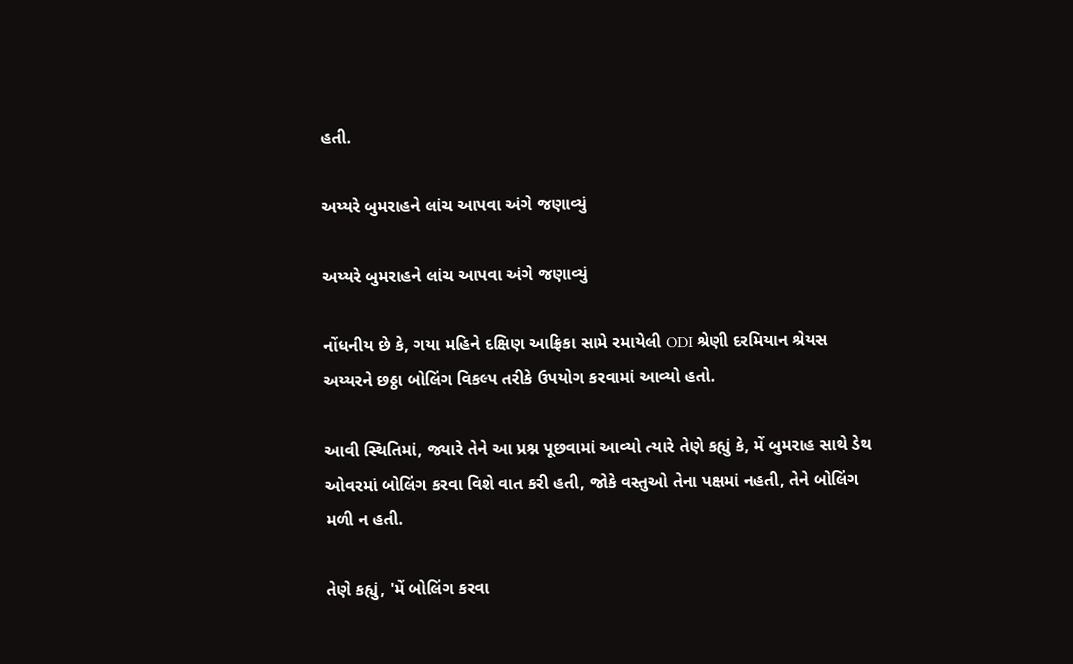હતી.

અય્યરે બુમરાહને લાંચ આપવા અંગે જણાવ્યું

અય્યરે બુમરાહને લાંચ આપવા અંગે જણાવ્યું

નોંધનીય છે કે, ગયા મહિને દક્ષિણ આફ્રિકા સામે રમાયેલી ODI શ્રેણી દરમિયાન શ્રેયસ અય્યરને છઠ્ઠા બોલિંગ વિકલ્પ તરીકે ઉપયોગ કરવામાં આવ્યો હતો.

આવી સ્થિતિમાં, જ્યારે તેને આ પ્રશ્ન પૂછવામાં આવ્યો ત્યારે તેણે કહ્યું કે, મેં બુમરાહ સાથે ડેથ ઓવરમાં બોલિંગ કરવા વિશે વાત કરી હતી, જોકે વસ્તુઓ તેના પક્ષમાં નહતી, તેને બોલિંગ મળી ન હતી.

તેણે કહ્યું, 'મેં બોલિંગ કરવા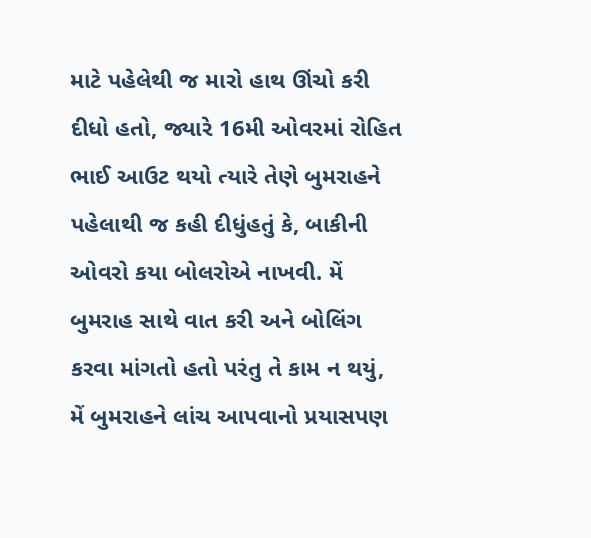માટે પહેલેથી જ મારો હાથ ઊંચો કરી દીધો હતો, જ્યારે 16મી ઓવરમાં રોહિત ભાઈ આઉટ થયો ત્યારે તેણે બુમરાહને પહેલાથી જ કહી દીધુંહતું કે, બાકીની ઓવરો કયા બોલરોએ નાખવી. મેં બુમરાહ સાથે વાત કરી અને બોલિંગ કરવા માંગતો હતો પરંતુ તે કામ ન થયું, મેં બુમરાહને લાંચ આપવાનો પ્રયાસપણ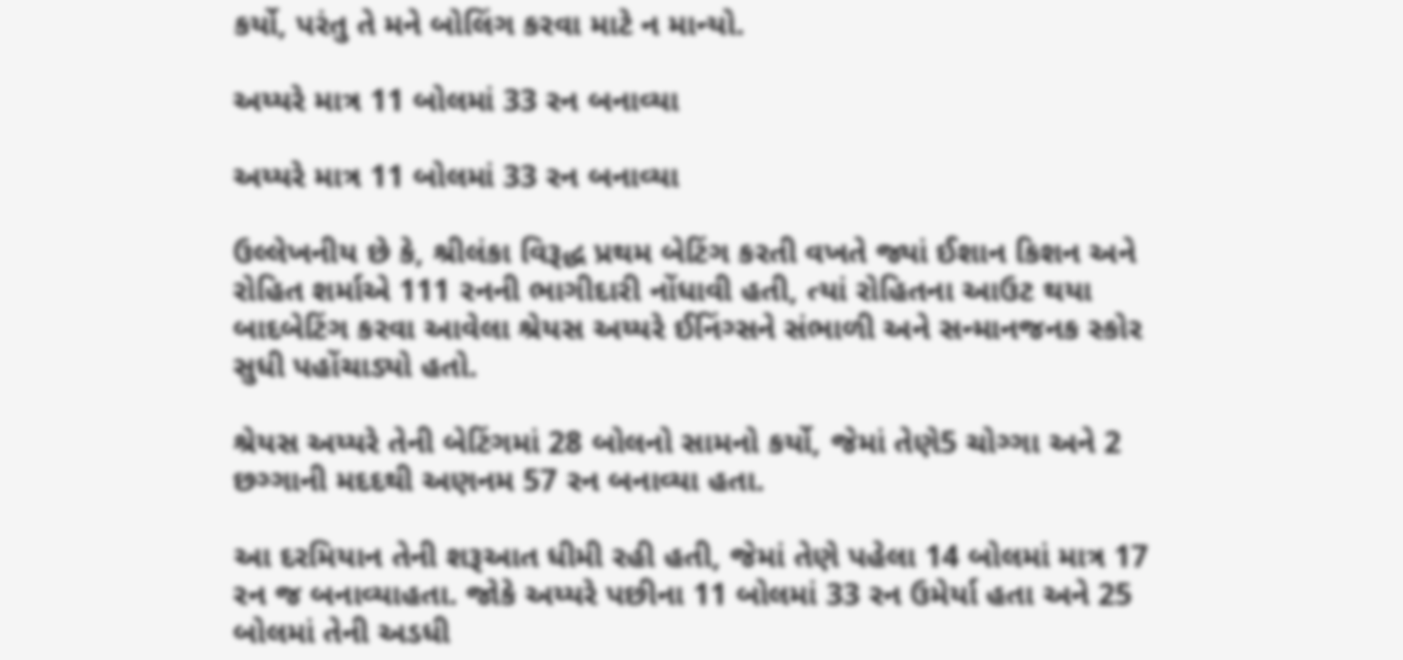કર્યો, પરંતુ તે મને બોલિંગ કરવા માટે ન માન્યો.

અય્યરે માત્ર 11 બોલમાં 33 રન બનાવ્યા

અય્યરે માત્ર 11 બોલમાં 33 રન બનાવ્યા

ઉલ્લેખનીય છે કે, શ્રીલંકા વિરૂદ્ધ પ્રથમ બેટિંગ કરતી વખતે જ્યાં ઈશાન કિશન અને રોહિત શર્માએ 111 રનની ભાગીદારી નોંધાવી હતી, ત્યાં રોહિતના આઉટ થયા બાદબેટિંગ કરવા આવેલા શ્રેયસ અય્યરે ઈનિંગ્સને સંભાળી અને સન્માનજનક સ્કોર સુધી પહોંચાડ્યો હતો.

શ્રેયસ અય્યરે તેની બેટિંગમાં 28 બોલનો સામનો કર્યો, જેમાં તેણે5 ચોગ્ગા અને 2 છગ્ગાની મદદથી અણનમ 57 રન બનાવ્યા હતા.

આ દરમિયાન તેની શરૂઆત ધીમી રહી હતી, જેમાં તેણે પહેલા 14 બોલમાં માત્ર 17 રન જ બનાવ્યાહતા. જોકે અય્યરે પછીના 11 બોલમાં 33 રન ઉમેર્યા હતા અને 25 બોલમાં તેની અડધી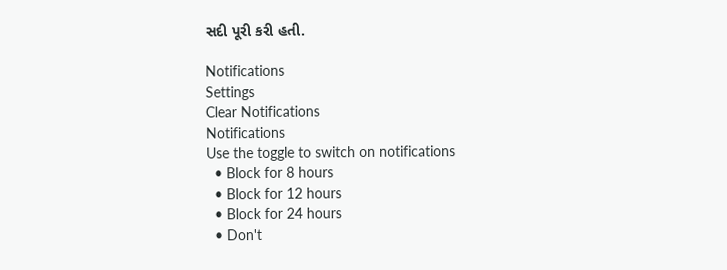સદી પૂરી કરી હતી.

Notifications
Settings
Clear Notifications
Notifications
Use the toggle to switch on notifications
  • Block for 8 hours
  • Block for 12 hours
  • Block for 24 hours
  • Don't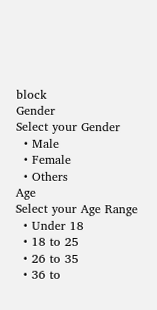block
Gender
Select your Gender
  • Male
  • Female
  • Others
Age
Select your Age Range
  • Under 18
  • 18 to 25
  • 26 to 35
  • 36 to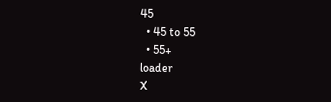45
  • 45 to 55
  • 55+
loader
X